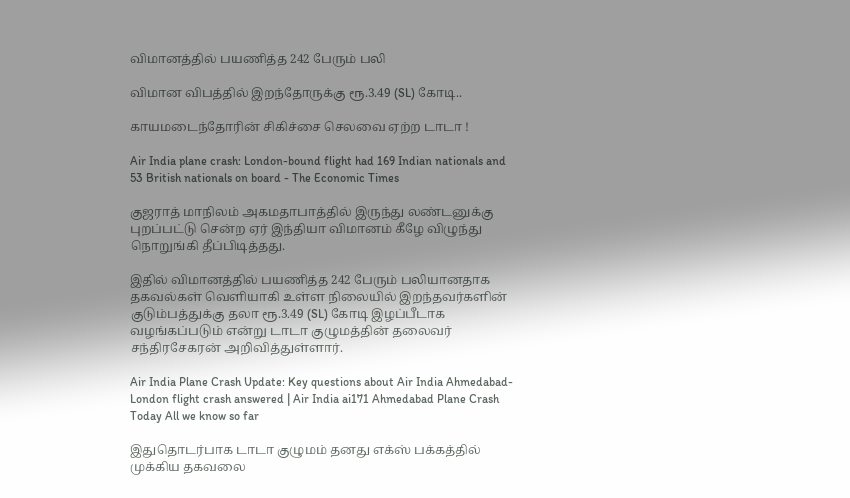விமானத்தில் பயணித்த 242 பேரும் பலி

விமான விபத்தில் இறந்தோருக்கு ரூ.3.49 (SL) கோடி..

காயமடைந்தோரின் சிகிச்சை செலவை ஏற்ற டாடா !

Air India plane crash: London-bound flight had 169 Indian nationals and 53 British nationals on board - The Economic Times

குஜராத் மாநிலம் அகமதாபாத்தில் இருந்து லண்டனுக்கு புறப்பட்டு சென்ற ஏர் இந்தியா விமானம் கீழே விழுந்து நொறுங்கி தீப்பிடித்தது.

இதில் விமானத்தில் பயணித்த 242 பேரும் பலியானதாக தகவல்கள் வெளியாகி உள்ள நிலையில் இறந்தவர்களின் குடும்பத்துக்கு தலா ரூ.3.49 (SL) கோடி இழப்பீடாக வழங்கப்படும் என்று டாடா குழுமத்தின் தலைவர் சந்திரசேகரன் அறிவித்துள்ளார்.

Air India Plane Crash Update: Key questions about Air India Ahmedabad-London flight crash answered | Air India ai171 Ahmedabad Plane Crash Today All we know so far

இதுதொடர்பாக டாடா குழுமம் தனது எக்ஸ் பக்கத்தில் முக்கிய தகவலை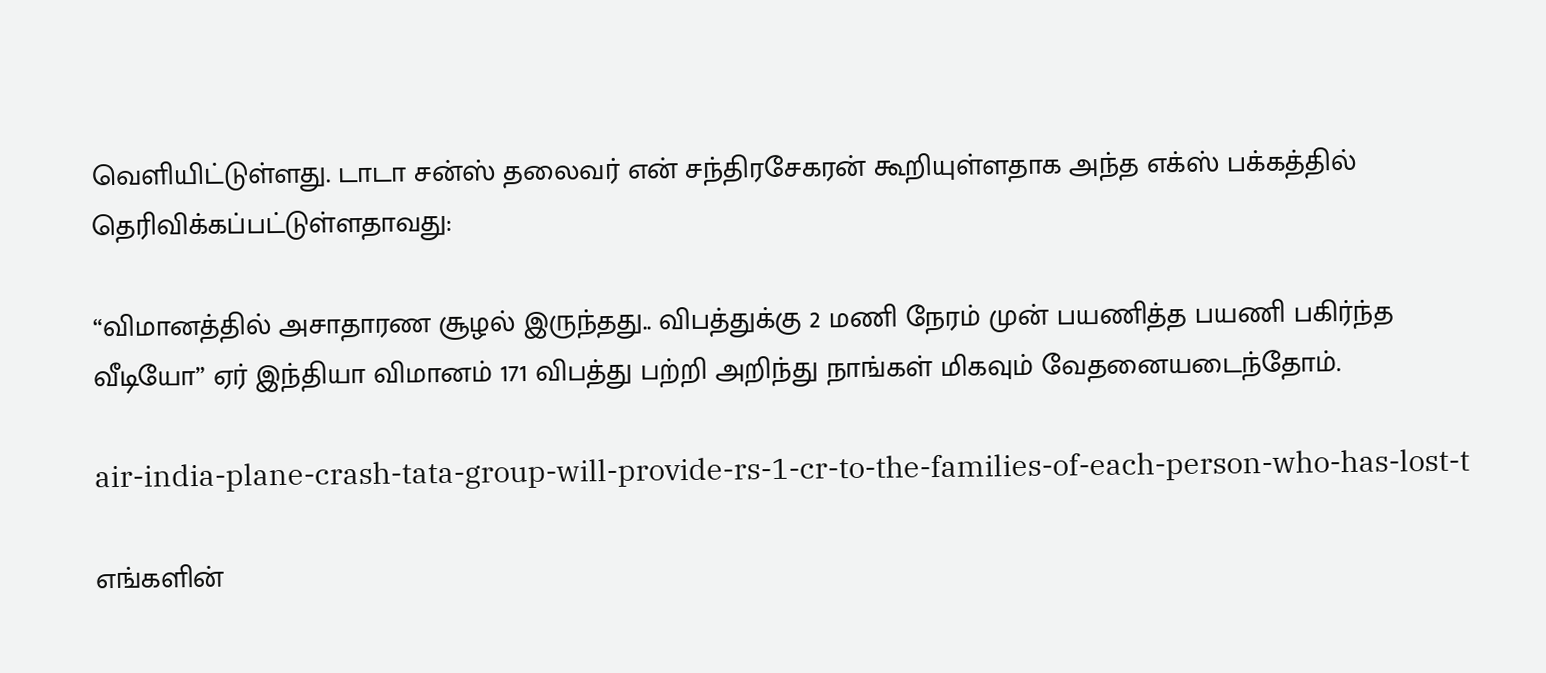வெளியிட்டுள்ளது. டாடா சன்ஸ் தலைவர் என் சந்திரசேகரன் கூறியுள்ளதாக அந்த எக்ஸ் பக்கத்தில் தெரிவிக்கப்பட்டுள்ளதாவது:

“விமானத்தில் அசாதாரண சூழல் இருந்தது.. விபத்துக்கு 2 மணி நேரம் முன் பயணித்த பயணி பகிர்ந்த வீடியோ” ஏர் இந்தியா விமானம் 171 விபத்து பற்றி அறிந்து நாங்கள் மிகவும் வேதனையடைந்தோம்.

air-india-plane-crash-tata-group-will-provide-rs-1-cr-to-the-families-of-each-person-who-has-lost-t

எங்களின்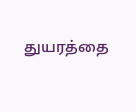துயரத்தை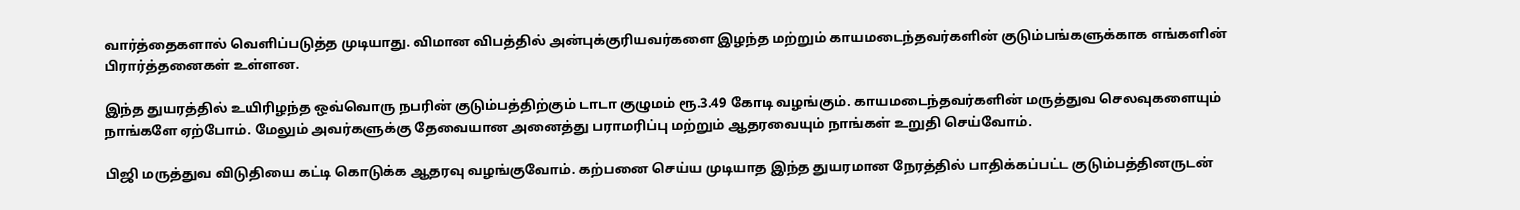வார்த்தைகளால் வெளிப்படுத்த முடியாது. விமான விபத்தில் அன்புக்குரியவர்களை இழந்த மற்றும் காயமடைந்தவர்களின் குடும்பங்களுக்காக எங்களின் பிரார்த்தனைகள் உள்ளன.

இந்த துயரத்தில் உயிரிழந்த ஒவ்வொரு நபரின் குடும்பத்திற்கும் டாடா குழுமம் ரூ.3.49 கோடி வழங்கும். காயமடைந்தவர்களின் மருத்துவ செலவுகளையும் நாங்களே ஏற்போம். மேலும் அவர்களுக்கு தேவையான அனைத்து பராமரிப்பு மற்றும் ஆதரவையும் நாங்கள் உறுதி செய்வோம்.

பிஜி மருத்துவ விடுதியை கட்டி கொடுக்க ஆதரவு வழங்குவோம். கற்பனை செய்ய முடியாத இந்த துயரமான நேரத்தில் பாதிக்கப்பட்ட குடும்பத்தினருடன்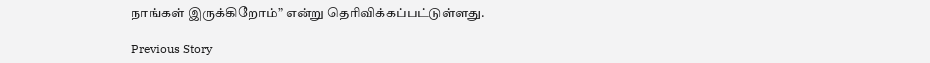நாங்கள் இருக்கிறோம்” என்று தெரிவிக்கப்பட்டுள்ளது.

Previous Story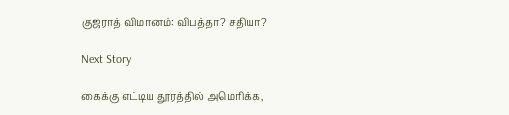குஜராத் விமானம்: விபத்தா? சதியா?

Next Story

கைக்கு எட்டிய தூரத்தில் அமெரிக்க,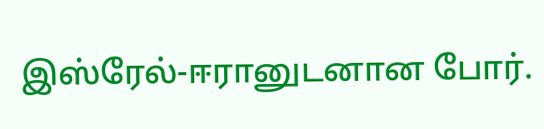இஸ்ரேல்-ஈரானுடனான போர்.